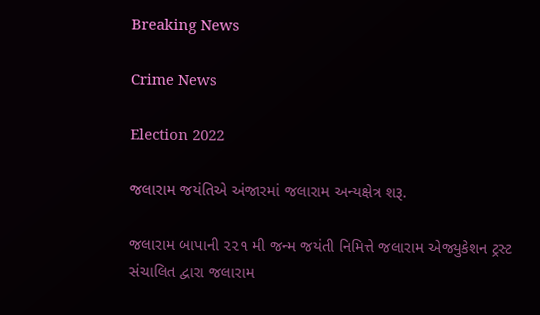Breaking News

Crime News

Election 2022

જલારામ જયંતિએ અંજારમાં જલારામ અન્યક્ષેત્ર શરૂ.

જલારામ બાપાની ૨૨૧ મી જન્મ જયંતી નિમિત્તે જલારામ એજ્યુકેશન ટ્રસ્ટ સંચાલિત દ્વારા જલારામ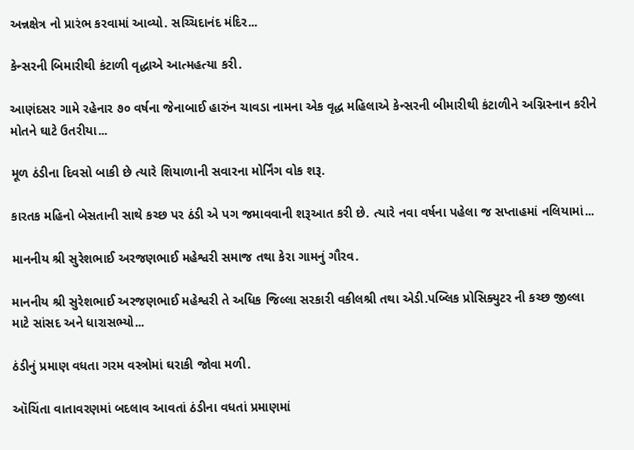અન્નક્ષેત્ર નો પ્રારંભ કરવામાં આવ્યો. સચ્ચિદાનંદ મંદિર...

કેન્સરની બિમારીથી કંટાળી વૃદ્ધાએ આત્મહત્યા કરી.

આણંદસર ગામે રહેનાર ૭૦ વર્ષના જેનાબાઈ હારુંન ચાવડા નામના એક વૃદ્ધ મહિલાએ કેન્સરની બીમારીથી કંટાળીને અગ્નિસ્નાન કરીને મોતને ઘાટે ઉતરીયા...

મૂળ ઠંડીના દિવસો બાકી છે ત્યારે શિયાળાની સવારના મોર્નિંગ વોક શરૂ.

કારતક મહિનો બેસતાની સાથે કચ્છ પર ઠંડી એ પગ જમાવવાની શરૂઆત કરી છે. ત્યારે નવા વર્ષના પહેલા જ સપ્તાહમાં નલિયામાં...

માનનીય શ્રી સુરેશભાઈ અરજણભાઈ મહેશ્વરી સમાજ તથા કેરા ગામનું ગૌરવ.

માનનીય શ્રી સુરેશભાઈ અરજણભાઈ મહેશ્વરી તે અધિક જિલ્લા સરકારી વકીલશ્રી તથા એડી.પબ્લિક પ્રોસિક્યુટર ની કચ્છ જીલ્લા માટે સાંસદ અને ધારાસભ્યો...

ઠંડીનું પ્રમાણ વધતા ગરમ વસ્ત્રોમાં ઘરાકી જોવા મળી.

ઑચિંતા વાતાવરણમાં બદલાવ આવતાં ઠંડીના વધતાં પ્રમાણમાં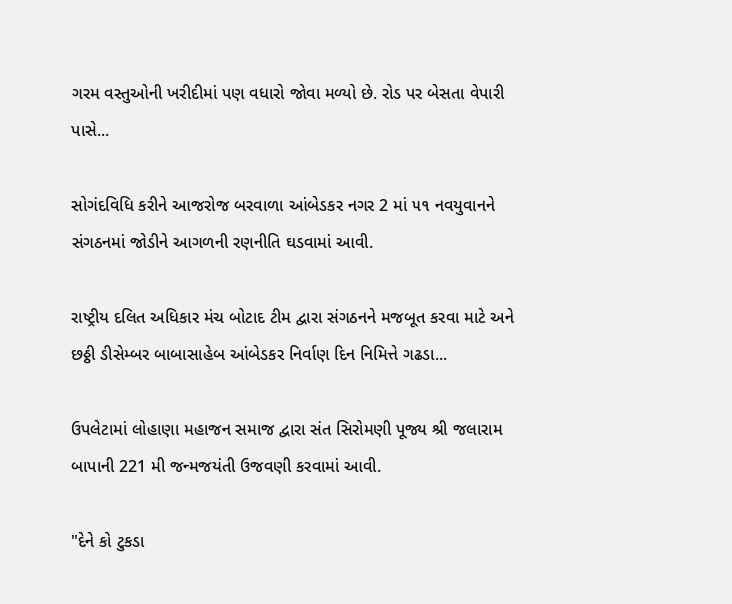ગરમ વસ્તુઓની ખરીદીમાં પણ વધારો જોવા મળ્યો છે. રોડ પર બેસતા વેપારી પાસે...

સોગંદવિધિ કરીને આજરોજ બરવાળા આંબેડકર નગર 2 માં ૫૧ નવયુવાનને સંગઠનમાં જોડીને આગળની રણનીતિ ઘડવામાં આવી.

રાષ્ટ્રીય દલિત અધિકાર મંચ બોટાદ ટીમ દ્વારા સંગઠનને મજબૂત કરવા માટે અને છઠ્ઠી ડીસેમ્બર બાબાસાહેબ આંબેડકર નિર્વાણ દિન નિમિત્તે ગઢડા...

ઉપલેટામાં લોહાણા મહાજન સમાજ દ્વારા સંત સિરોમણી પૂજ્ય શ્રી જલારામ બાપાની 221 મી જન્મજયંતી ઉજવણી કરવામાં આવી.

"દેને કો ટુકડા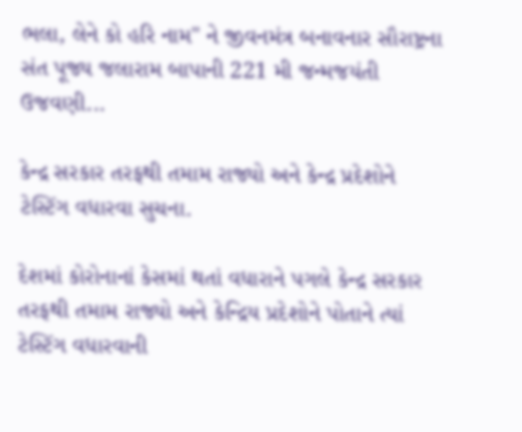ભલા, લેને કો હરિ નામ" ને જીવનમંત્ર બનાવનાર સૌરાષ્ટ્રના સંત પૂજ્ય જલારામ બાપાની 221 મી જન્મજયંતી ઉજવણી...

કેન્દ્ર સરકાર તરફથી તમામ રાજ્યો અને કેન્દ્ર પ્રદેશોને ટેસ્ટિંગ વધારવા સુચના.

દેશમાં કોરોનાનાં કેસમાં થતાં વધારાને પગલે કેન્દ્ર સરકાર તરફથી તમામ રાજ્યો અને કેન્દ્રિય પ્રદેશોને પોતાને ત્યાં ટેસ્ટિંગ વધારવાની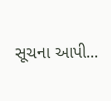સૂચના આપી...